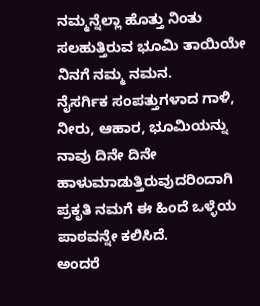ನಮ್ಮನ್ನೆಲ್ಲಾ ಹೊತ್ತು ನಿಂತು ಸಲಹುತ್ತಿರುವ ಭೂಮಿ ತಾಯಿಯೇ ನಿನಗೆ ನಮ್ಮ ನಮನ.
ನೈಸರ್ಗಿಕ ಸಂಪತ್ತುಗಳಾದ ಗಾಳಿ, ನೀರು, ಆಹಾರ, ಭೂಮಿಯನ್ನು ನಾವು ದಿನೇ ದಿನೇ ಹಾಳುಮಾಡುತ್ತಿರುವುದರಿಂದಾಗಿ ಪ್ರಕೃತಿ ನಮಗೆ ಈ ಹಿಂದೆ ಒಳ್ಳೆಯ ಪಾಠವನ್ನೇ ಕಲಿಸಿದೆ.
ಅಂದರೆ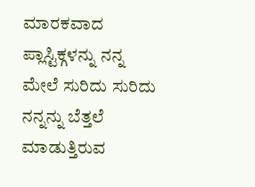ಮಾರಕವಾದ ಪ್ಲಾಸ್ಟಿಕ್ಗಳನ್ನು ನನ್ನ ಮೇಲೆ ಸುರಿದು ಸುರಿದು ನನ್ನನ್ನು ಬೆತ್ತಲೆ ಮಾಡುತ್ತಿರುವ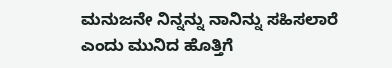ಮನುಜನೇ ನಿನ್ನನ್ನು ನಾನಿನ್ನು ಸಹಿಸಲಾರೆ ಎಂದು ಮುನಿದ ಹೊತ್ತಿಗೆ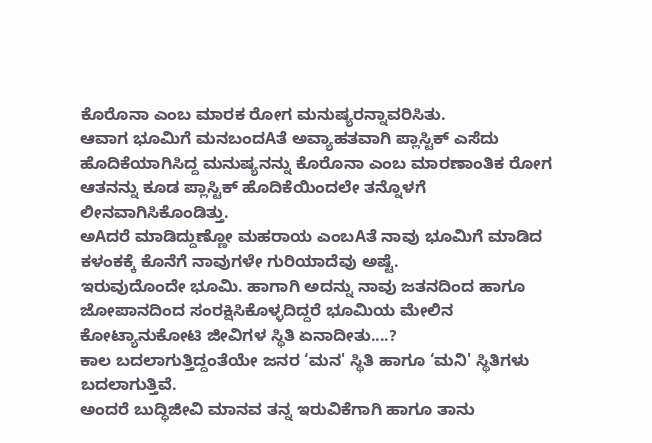ಕೊರೊನಾ ಎಂಬ ಮಾರಕ ರೋಗ ಮನುಷ್ಯರನ್ನಾವರಿಸಿತು.
ಆವಾಗ ಭೂಮಿಗೆ ಮನಬಂದAತೆ ಅವ್ಯಾಹತವಾಗಿ ಪ್ಲಾಸ್ಟಿಕ್ ಎಸೆದು ಹೊದಿಕೆಯಾಗಿಸಿದ್ದ ಮನುಷ್ಯನನ್ನು ಕೊರೊನಾ ಎಂಬ ಮಾರಣಾಂತಿಕ ರೋಗ ಆತನನ್ನು ಕೂಡ ಪ್ಲಾಸ್ಟಿಕ್ ಹೊದಿಕೆಯಿಂದಲೇ ತನ್ನೊಳಗೆ ಲೀನವಾಗಿಸಿಕೊಂಡಿತ್ತು.
ಅAದರೆ ಮಾಡಿದ್ದುಣ್ಣೋ ಮಹರಾಯ ಎಂಬAತೆ ನಾವು ಭೂಮಿಗೆ ಮಾಡಿದ ಕಳಂಕಕ್ಕೆ ಕೊನೆಗೆ ನಾವುಗಳೇ ಗುರಿಯಾದೆವು ಅಷ್ಟೆ.
ಇರುವುದೊಂದೇ ಭೂಮಿ. ಹಾಗಾಗಿ ಅದನ್ನು ನಾವು ಜತನದಿಂದ ಹಾಗೂ ಜೋಪಾನದಿಂದ ಸಂರಕ್ಷಿಸಿಕೊಳ್ಳದಿದ್ದರೆ ಭೂಮಿಯ ಮೇಲಿನ ಕೋಟ್ಯಾನುಕೋಟಿ ಜೀವಿಗಳ ಸ್ಥಿತಿ ಏನಾದೀತು....?
ಕಾಲ ಬದಲಾಗುತ್ತಿದ್ದಂತೆಯೇ ಜನರ ‘ಮನ' ಸ್ಥಿತಿ ಹಾಗೂ ‘ಮನಿ' ಸ್ಥಿತಿಗಳು ಬದಲಾಗುತ್ತಿವೆ.
ಅಂದರೆ ಬುದ್ಧಿಜೀವಿ ಮಾನವ ತನ್ನ ಇರುವಿಕೆಗಾಗಿ ಹಾಗೂ ತಾನು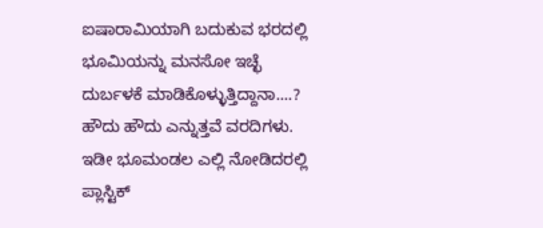ಐಷಾರಾಮಿಯಾಗಿ ಬದುಕುವ ಭರದಲ್ಲಿ ಭೂಮಿಯನ್ನು ಮನಸೋ ಇಚ್ಛೆ ದುರ್ಬಳಕೆ ಮಾಡಿಕೊಳ್ಳುತ್ತಿದ್ದಾನಾ....?
ಹೌದು ಹೌದು ಎನ್ನುತ್ತವೆ ವರದಿಗಳು.
ಇಡೀ ಭೂಮಂಡಲ ಎಲ್ಲಿ ನೋಡಿದರಲ್ಲಿ ಪ್ಲಾಸ್ಟಿಕ್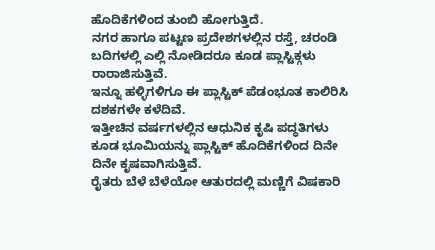ಹೊದಿಕೆಗಳಿಂದ ತುಂಬಿ ಹೋಗುತ್ತಿದೆ.
ನಗರ ಹಾಗೂ ಪಟ್ಟಣ ಪ್ರದೇಶಗಳಲ್ಲಿನ ರಸ್ತೆ, ಚರಂಡಿ ಬದಿಗಳಲ್ಲಿ ಎಲ್ಲಿ ನೋಡಿದರೂ ಕೂಡ ಪ್ಲಾಸ್ಟಿಕ್ಗಳು ರಾರಾಜಿಸುತ್ತಿವೆ.
ಇನ್ನೂ ಹಳ್ಳಿಗಳಿಗೂ ಈ ಪ್ಲಾಸ್ಟಿಕ್ ಪೆಡಂಭೂತ ಕಾಲಿರಿಸಿ ದಶಕಗಳೇ ಕಳೆದಿವೆ.
ಇತ್ತೀಚಿನ ವರ್ಷಗಳಲ್ಲಿನ ಆಧುನಿಕ ಕೃಷಿ ಪದ್ಧತಿಗಳು ಕೂಡ ಭೂಮಿಯನ್ನು ಪ್ಲಾಸ್ಟಿಕ್ ಹೊದಿಕೆಗಳಿಂದ ದಿನೇ ದಿನೇ ಕೃಷವಾಗಿಸುತ್ತಿವೆ.
ರೈತರು ಬೆಳೆ ಬೆಳೆಯೋ ಆತುರದಲ್ಲಿ ಮಣ್ಣಿಗೆ ವಿಷಕಾರಿ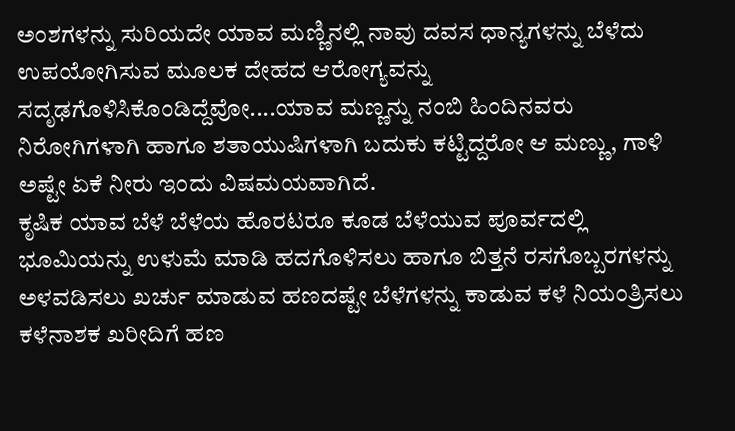ಅಂಶಗಳನ್ನು ಸುರಿಯದೇ ಯಾವ ಮಣ್ಣಿನಲ್ಲಿ ನಾವು ದವಸ ಧಾನ್ಯಗಳನ್ನು ಬೆಳೆದು ಉಪಯೋಗಿಸುವ ಮೂಲಕ ದೇಹದ ಆರೋಗ್ಯವನ್ನು ಸದೃಢಗೊಳಿಸಿಕೊಂಡಿದ್ದೆವೋ....ಯಾವ ಮಣ್ಣನ್ನು ನಂಬಿ ಹಿಂದಿನವರು ನಿರೋಗಿಗಳಾಗಿ ಹಾಗೂ ಶತಾಯುಷಿಗಳಾಗಿ ಬದುಕು ಕಟ್ಟಿದ್ದರೋ ಆ ಮಣ್ಣು, ಗಾಳಿ ಅಷ್ಟೇ ಏಕೆ ನೀರು ಇಂದು ವಿಷಮಯವಾಗಿದೆ.
ಕೃಷಿಕ ಯಾವ ಬೆಳೆ ಬೆಳೆಯ ಹೊರಟರೂ ಕೂಡ ಬೆಳೆಯುವ ಪೂರ್ವದಲ್ಲಿ ಭೂಮಿಯನ್ನು ಉಳುಮೆ ಮಾಡಿ ಹದಗೊಳಿಸಲು ಹಾಗೂ ಬಿತ್ತನೆ ರಸಗೊಬ್ಬರಗಳನ್ನು ಅಳವಡಿಸಲು ಖರ್ಚು ಮಾಡುವ ಹಣದಷ್ಟೇ ಬೆಳೆಗಳನ್ನು ಕಾಡುವ ಕಳೆ ನಿಯಂತ್ರಿಸಲು ಕಳೆನಾಶಕ ಖರೀದಿಗೆ ಹಣ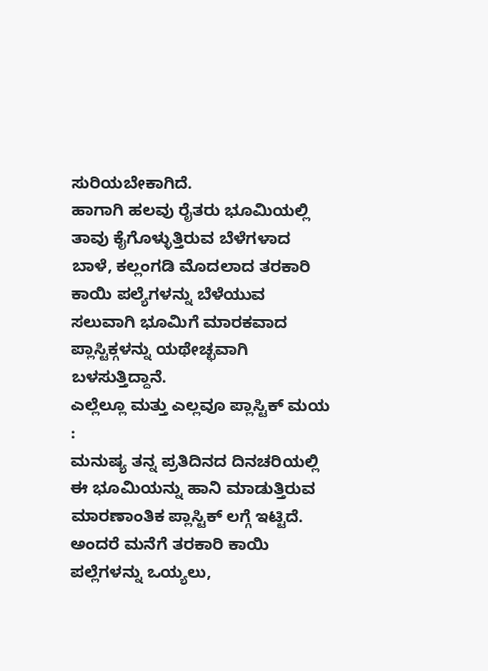ಸುರಿಯಬೇಕಾಗಿದೆ.
ಹಾಗಾಗಿ ಹಲವು ರೈತರು ಭೂಮಿಯಲ್ಲಿ ತಾವು ಕೈಗೊಳ್ಳುತ್ತಿರುವ ಬೆಳೆಗಳಾದ ಬಾಳೆ, ಕಲ್ಲಂಗಡಿ ಮೊದಲಾದ ತರಕಾರಿ ಕಾಯಿ ಪಲ್ಯೆಗಳನ್ನು ಬೆಳೆಯುವ ಸಲುವಾಗಿ ಭೂಮಿಗೆ ಮಾರಕವಾದ ಪ್ಲಾಸ್ಟಿಕ್ಗಳನ್ನು ಯಥೇಚ್ಛವಾಗಿ ಬಳಸುತ್ತಿದ್ದಾನೆ.
ಎಲ್ಲೆಲ್ಲೂ ಮತ್ತು ಎಲ್ಲವೂ ಪ್ಲಾಸ್ಟಿಕ್ ಮಯ :
ಮನುಷ್ಯ ತನ್ನ ಪ್ರತಿದಿನದ ದಿನಚರಿಯಲ್ಲಿ ಈ ಭೂಮಿಯನ್ನು ಹಾನಿ ಮಾಡುತ್ತಿರುವ ಮಾರಣಾಂತಿಕ ಪ್ಲಾಸ್ಟಿಕ್ ಲಗ್ಗೆ ಇಟ್ಟಿದೆ. ಅಂದರೆ ಮನೆಗೆ ತರಕಾರಿ ಕಾಯಿ ಪಲ್ಲೆಗಳನ್ನು ಒಯ್ಯಲು,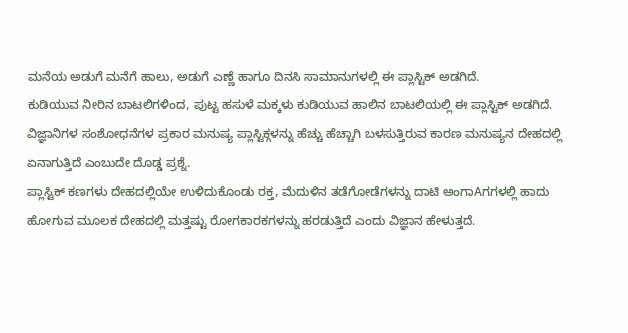ಮನೆಯ ಅಡುಗೆ ಮನೆಗೆ ಹಾಲು, ಅಡುಗೆ ಎಣ್ಣೆ ಹಾಗೂ ದಿನಸಿ ಸಾಮಾನುಗಳಲ್ಲಿ ಈ ಪ್ಲಾಸ್ಟಿಕ್ ಅಡಗಿದೆ.
ಕುಡಿಯುವ ನೀರಿನ ಬಾಟಲಿಗಳಿಂದ, ಪುಟ್ಟ ಹಸುಳೆ ಮಕ್ಕಳು ಕುಡಿಯುವ ಹಾಲಿನ ಬಾಟಲಿಯಲ್ಲಿ ಈ ಪ್ಲಾಸ್ಟಿಕ್ ಅಡಗಿದೆ.
ವಿಜ್ಞಾನಿಗಳ ಸಂಶೋಧನೆಗಳ ಪ್ರಕಾರ ಮನುಷ್ಯ ಪ್ಲಾಸ್ಟಿಕ್ಗಳನ್ನು ಹೆಚ್ಚು ಹೆಚ್ಚಾಗಿ ಬಳಸುತ್ತಿರುವ ಕಾರಣ ಮನುಷ್ಯನ ದೇಹದಲ್ಲಿ ಏನಾಗುತ್ತಿದೆ ಎಂಬುದೇ ದೊಡ್ಡ ಪ್ರಶ್ನೆ.
ಪ್ಲಾಸ್ಟಿಕ್ ಕಣಗಳು ದೇಹದಲ್ಲಿಯೇ ಉಳಿದುಕೊಂಡು ರಕ್ತ, ಮೆದುಳಿನ ತಡೆಗೋಡೆಗಳನ್ನು ದಾಟಿ ಅಂಗಾAಗಗಳಲ್ಲಿ ಹಾದು ಹೋಗುವ ಮೂಲಕ ದೇಹದಲ್ಲಿ ಮತ್ತಷ್ಟು ರೋಗಕಾರಕಗಳನ್ನು ಹರಡುತ್ತಿದೆ ಎಂದು ವಿಜ್ಞಾನ ಹೇಳುತ್ತದೆ.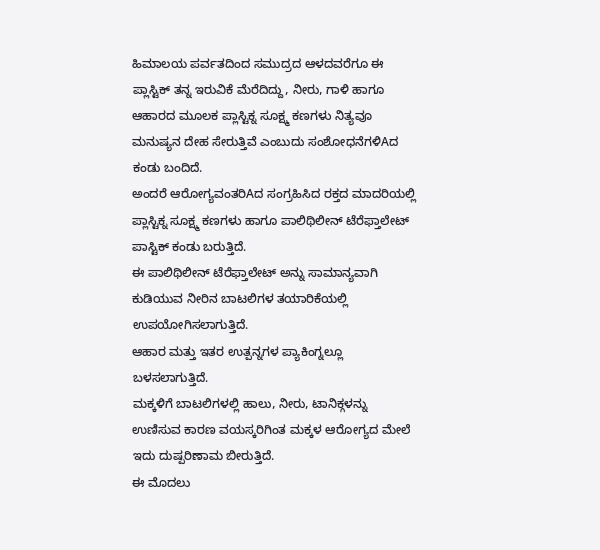ಹಿಮಾಲಯ ಪರ್ವತದಿಂದ ಸಮುದ್ರದ ಆಳದವರೆಗೂ ಈ ಪ್ಲಾಸ್ಟಿಕ್ ತನ್ನ ಇರುವಿಕೆ ಮೆರೆದಿದ್ದು, ನೀರು, ಗಾಳಿ ಹಾಗೂ ಆಹಾರದ ಮೂಲಕ ಪ್ಲಾಸ್ಟಿಕ್ನ ಸೂಕ್ಷ್ಮ ಕಣಗಳು ನಿತ್ಯವೂ ಮನುಷ್ಯನ ದೇಹ ಸೇರುತ್ತಿವೆ ಎಂಬುದು ಸಂಶೋಧನೆಗಳಿAದ ಕಂಡು ಬಂದಿದೆ.
ಅಂದರೆ ಆರೋಗ್ಯವಂತರಿAದ ಸಂಗ್ರಹಿಸಿದ ರಕ್ತದ ಮಾದರಿಯಲ್ಲಿ ಪ್ಲಾಸ್ಟಿಕ್ನ ಸೂಕ್ಷ್ಮ ಕಣಗಳು ಹಾಗೂ ಪಾಲಿಥಿಲೀನ್ ಟೆರೆಫ್ತಾಲೇಟ್ ಪಾಸ್ಟಿಕ್ ಕಂಡು ಬರುತ್ತಿದೆ.
ಈ ಪಾಲಿಥಿಲೀನ್ ಟೆರೆಫ್ತಾಲೇಟ್ ಅನ್ನು ಸಾಮಾನ್ಯವಾಗಿ ಕುಡಿಯುವ ನೀರಿನ ಬಾಟಲಿಗಳ ತಯಾರಿಕೆಯಲ್ಲಿ ಉಪಯೋಗಿಸಲಾಗುತ್ತಿದೆ.
ಆಹಾರ ಮತ್ತು ಇತರ ಉತ್ಪನ್ನಗಳ ಪ್ಯಾಕಿಂಗ್ನಲ್ಲೂ ಬಳಸಲಾಗುತ್ತಿದೆ.
ಮಕ್ಕಳಿಗೆ ಬಾಟಲಿಗಳಲ್ಲಿ ಹಾಲು, ನೀರು, ಟಾನಿಕ್ಗಳನ್ನು ಉಣಿಸುವ ಕಾರಣ ವಯಸ್ಕರಿಗಿಂತ ಮಕ್ಕಳ ಆರೋಗ್ಯದ ಮೇಲೆ ಇದು ದುಷ್ಪರಿಣಾಮ ಬೀರುತ್ತಿದೆ.
ಈ ಮೊದಲು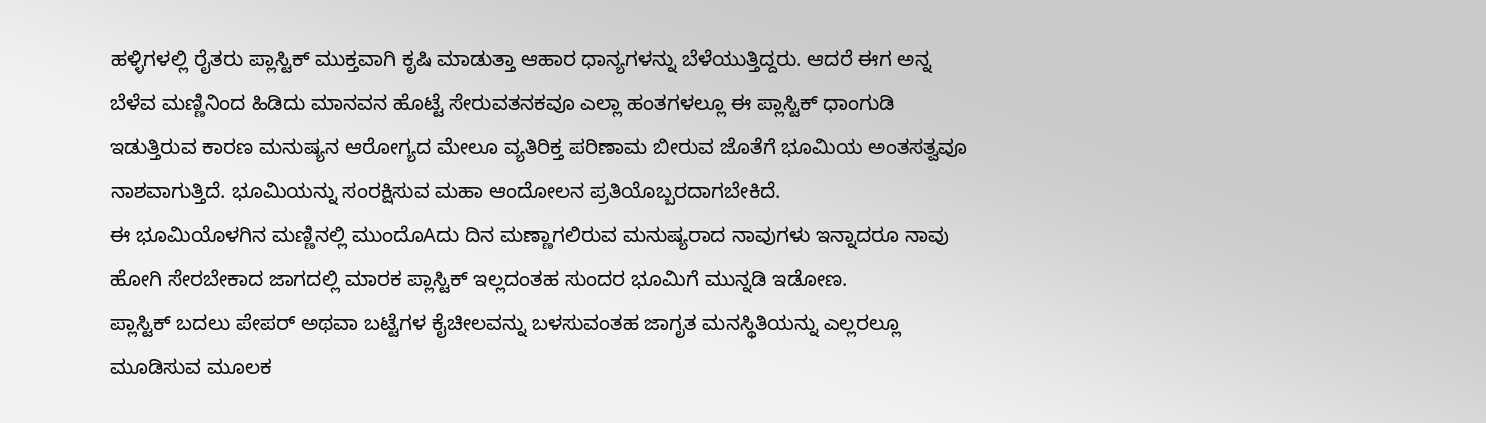ಹಳ್ಳಿಗಳಲ್ಲಿ ರೈತರು ಪ್ಲಾಸ್ಟಿಕ್ ಮುಕ್ತವಾಗಿ ಕೃಷಿ ಮಾಡುತ್ತಾ ಆಹಾರ ಧಾನ್ಯಗಳನ್ನು ಬೆಳೆಯುತ್ತಿದ್ದರು. ಆದರೆ ಈಗ ಅನ್ನ ಬೆಳೆವ ಮಣ್ಣಿನಿಂದ ಹಿಡಿದು ಮಾನವನ ಹೊಟ್ಟೆ ಸೇರುವತನಕವೂ ಎಲ್ಲಾ ಹಂತಗಳಲ್ಲೂ ಈ ಪ್ಲಾಸ್ಟಿಕ್ ಧಾಂಗುಡಿ ಇಡುತ್ತಿರುವ ಕಾರಣ ಮನುಷ್ಯನ ಆರೋಗ್ಯದ ಮೇಲೂ ವ್ಯತಿರಿಕ್ತ ಪರಿಣಾಮ ಬೀರುವ ಜೊತೆಗೆ ಭೂಮಿಯ ಅಂತಸತ್ವವೂ ನಾಶವಾಗುತ್ತಿದೆ. ಭೂಮಿಯನ್ನು ಸಂರಕ್ಷಿಸುವ ಮಹಾ ಆಂದೋಲನ ಪ್ರತಿಯೊಬ್ಬರದಾಗಬೇಕಿದೆ.
ಈ ಭೂಮಿಯೊಳಗಿನ ಮಣ್ಣಿನಲ್ಲಿ ಮುಂದೊAದು ದಿನ ಮಣ್ಣಾಗಲಿರುವ ಮನುಷ್ಯರಾದ ನಾವುಗಳು ಇನ್ನಾದರೂ ನಾವು ಹೋಗಿ ಸೇರಬೇಕಾದ ಜಾಗದಲ್ಲಿ ಮಾರಕ ಪ್ಲಾಸ್ಟಿಕ್ ಇಲ್ಲದಂತಹ ಸುಂದರ ಭೂಮಿಗೆ ಮುನ್ನಡಿ ಇಡೋಣ.
ಪ್ಲಾಸ್ಟಿಕ್ ಬದಲು ಪೇಪರ್ ಅಥವಾ ಬಟ್ಟೆಗಳ ಕೈಚೀಲವನ್ನು ಬಳಸುವಂತಹ ಜಾಗೃತ ಮನಸ್ಥಿತಿಯನ್ನು ಎಲ್ಲರಲ್ಲೂ ಮೂಡಿಸುವ ಮೂಲಕ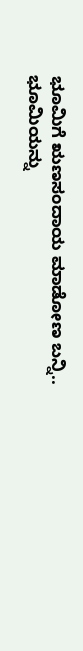ಭೂಮಿಗೆ ಋಣಸಂದಾಯ ಮಾಡೋಣ ಬನ್ನಿ.. ಭೂಮಿಯನ್ನು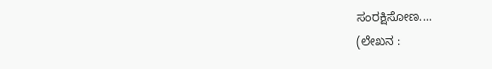ಸಂರಕ್ಷಿಸೋಣ....
(ಲೇಖನ :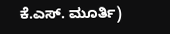ಕೆ.ಎಸ್. ಮೂರ್ತಿ)